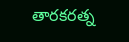తారకరత్న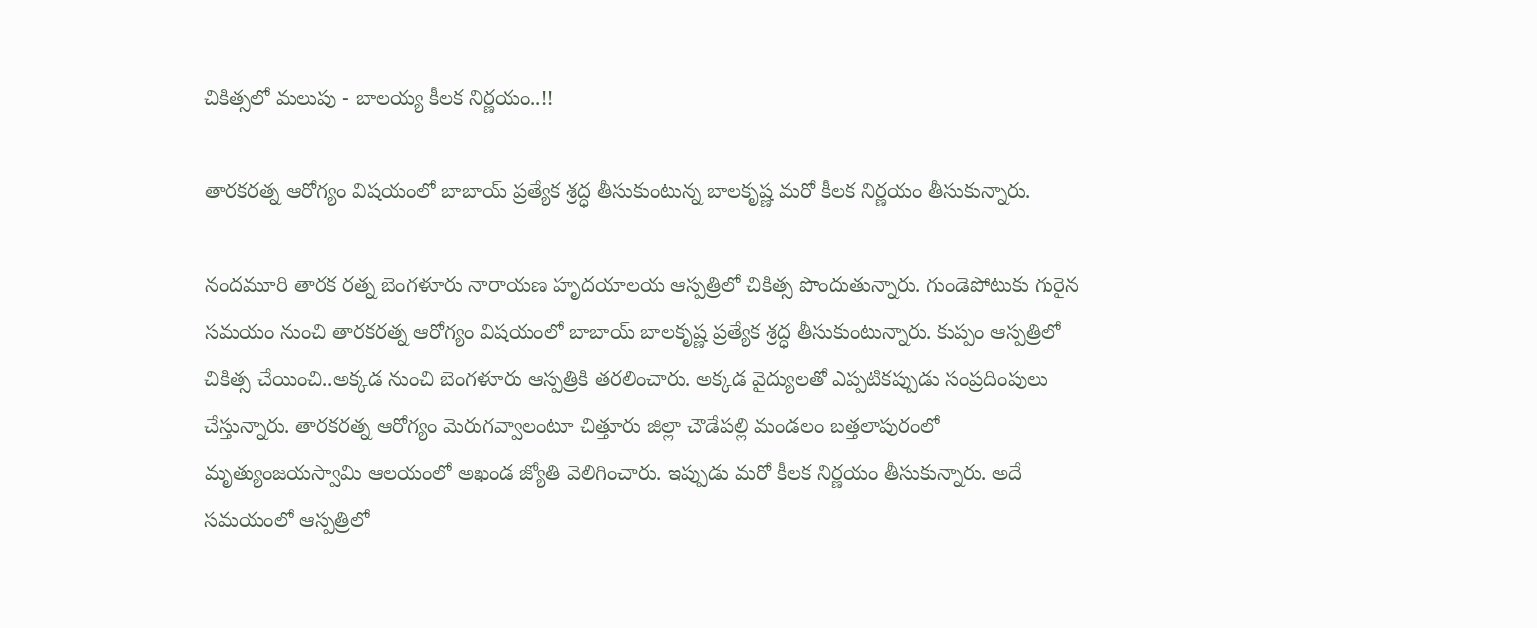చికిత్సలో మలుపు - బాలయ్య కీలక నిర్ణయం..!!

తారకరత్న ఆరోగ్యం విషయంలో బాబాయ్ ప్రత్యేక శ్రద్ధ తీసుకుంటున్న బాలకృష్ణ మరో కీలక నిర్ణయం తీసుకున్నారు.

నందమూరి తారక రత్న బెంగళూరు నారాయణ హృదయాలయ ఆస్పత్రిలో చికిత్స పొందుతున్నారు. గుండెపోటుకు గురైన సమయం నుంచి తారకరత్న ఆరోగ్యం విషయంలో బాబాయ్ బాలకృష్ణ ప్రత్యేక శ్రద్ధ తీసుకుంటున్నారు. కుప్పం ఆస్పత్రిలో చికిత్స చేయించి..అక్కడ నుంచి బెంగళూరు ఆస్పత్రికి తరలించారు. అక్కడ వైద్యులతో ఎప్పటికప్పుడు సంప్రదింపులు చేస్తున్నారు. తారకరత్న ఆరోగ్యం మెరుగవ్వాలంటూ చిత్తూరు జిల్లా చౌడేపల్లి మండలం బత్తలాపురంలో మృత్యుంజయస్వామి ఆలయంలో అఖండ జ్యోతి వెలిగించారు. ఇప్పుడు మరో కీలక నిర్ణయం తీసుకున్నారు. అదే సమయంలో ఆస్పత్రిలో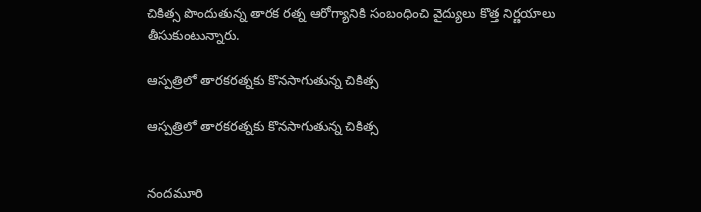చికిత్స పొందుతున్న తారక రత్న ఆరోగ్యానికి సంబంధించి వైద్యులు కొత్త నిర్ణయాలు తీసుకుంటున్నారు.

ఆస్పత్రిలో తారకరత్నకు కొనసాగుతున్న చికిత్స

ఆస్పత్రిలో తారకరత్నకు కొనసాగుతున్న చికిత్స


నందమూరి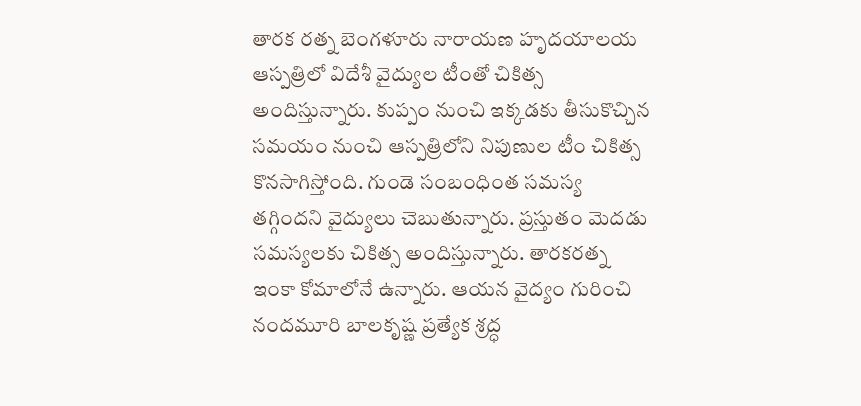తారక రత్న బెంగళూరు నారాయణ హృదయాలయ ఆస్పత్రిలో విదేశీ వైద్యుల టీంతో చికిత్స అందిస్తున్నారు. కుప్పం నుంచి ఇక్కడకు తీసుకొచ్చిన సమయం నుంచి ఆస్పత్రిలోని నిపుణుల టీం చికిత్స కొనసాగిస్తోంది. గుండె సంబంధింత సమస్య తగ్గిందని వైద్యులు చెబుతున్నారు. ప్రస్తుతం మెదడు సమస్యలకు చికిత్స అందిస్తున్నారు. తారకరత్న ఇంకా కోమాలోనే ఉన్నారు. ఆయన వైద్యం గురించి నందమూరి బాలకృష్ణ ప్రత్యేక శ్రద్ధ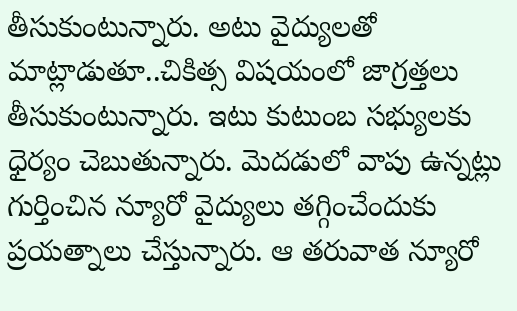తీసుకుంటున్నారు. అటు వైద్యులతో మాట్లాడుతూ..చికిత్స విషయంలో జాగ్రత్తలు తీసుకుంటున్నారు. ఇటు కుటుంబ సభ్యులకు ధైర్యం చెబుతున్నారు. మెదడులో వాపు ఉన్నట్లు గుర్తించిన న్యూరో వైద్యులు తగ్గించేందుకు ప్రయత్నాలు చేస్తున్నారు. ఆ తరువాత న్యూరో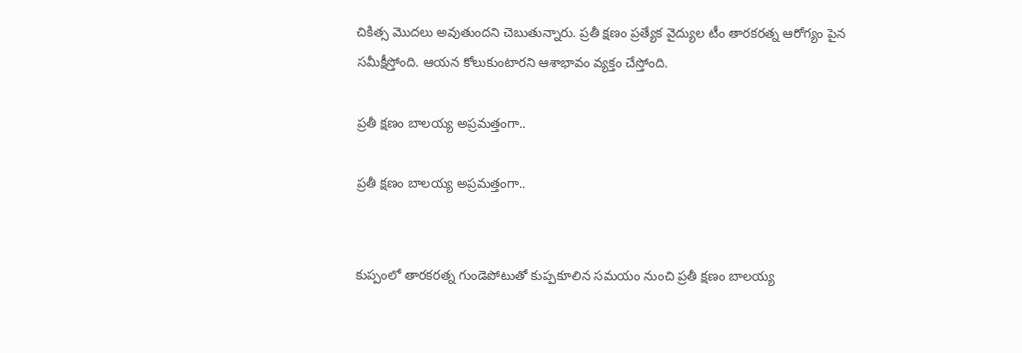చికిత్స మొదలు అవుతుందని చెబుతున్నారు. ప్రతీ క్షణం ప్రత్యేక వైద్యుల టీం తారకరత్న ఆరోగ్యం పైన సమీక్షీస్తోంది. ఆయన కోలుకుంటారని ఆశాభావం వ్యక్తం చేస్తోంది.

ప్రతీ క్షణం బాలయ్య అప్రమత్తంగా..

ప్రతీ క్షణం బాలయ్య అప్రమత్తంగా..


కుప్పంలో తారకరత్న గుండెపోటుతో కుప్పకూలిన సమయం నుంచి ప్రతీ క్షణం బాలయ్య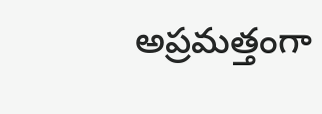అప్రమత్తంగా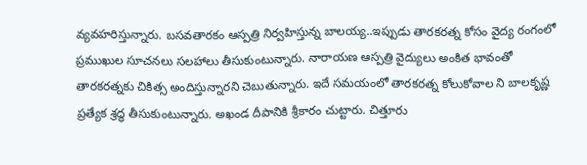వ్యవహరిస్తున్నారు. బసవతారకం ఆస్పత్రి నిర్వహిస్తున్న బాలయ్య..ఇప్పుడు తారకరత్న కోసం వైద్య రంగంలో ప్రముఖుల సూచనలు సలహాలు తీసుకుంటున్నారు. నారాయణ ఆస్పత్రి వైద్యులు అంకిత భావంతో తారకరత్నకు చికిత్స అందిస్తున్నారని చెబుతున్నారు. ఇదే సమయంలో తారకరత్న కోలుకోవాల ని బాలకృష్ణ ప్రత్యేక శ్రద్ధ తీసుకుంటున్నారు. అఖండ దీపానికి శ్రీకారం చుట్టారు. చిత్తూరు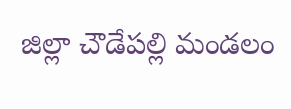జిల్లా చౌడేపల్లి మండలం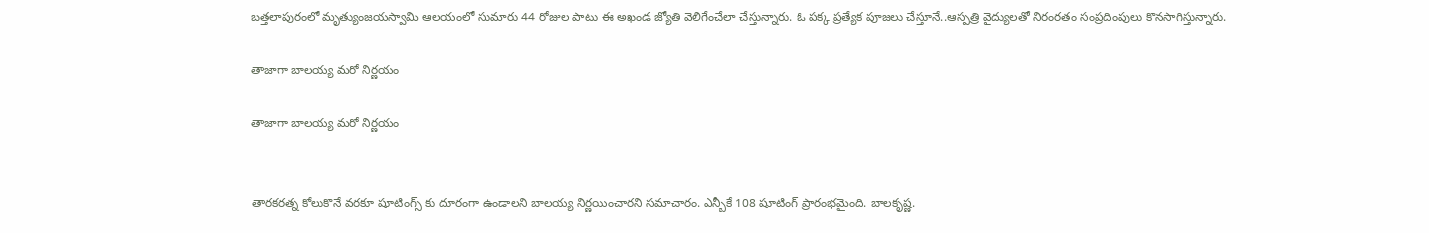బత్తలాపురంలో మృత్యుంజయస్వామి ఆలయంలో సుమారు 44 రోజుల పాటు ఈ అఖండ జ్యోతి వెలిగేంచేలా చేస్తున్నారు. ఓ పక్క ప్రత్యేక పూజలు చేస్తూనే..ఆస్పత్రి వైద్యులతో నిరంరతం సంప్రదింపులు కొనసాగిస్తున్నారు.

తాజాగా బాలయ్య మరో నిర్ణయం

తాజాగా బాలయ్య మరో నిర్ణయం


తారకరత్న కోలుకొనే వరకూ షూటింగ్స్ కు దూరంగా ఉండాలని బాలయ్య నిర్ణయించారని సమాచారం. ఎన్బీకే 108 షూటింగ్ ప్రారంభమైంది. బాలకృష్ణ.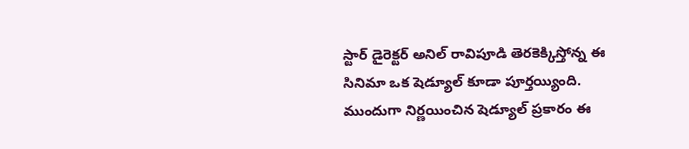స్టార్‌ డైరెక్టర్‌ అనిల్‌ రావిపూడి తెరకెక్కిస్తోన్న ఈ సినిమా ఒక షెడ్యూల్ కూడా పూర్తయ్యింది. ముందుగా నిర్ణయించిన షెడ్యూల్ ప్రకారం ఈ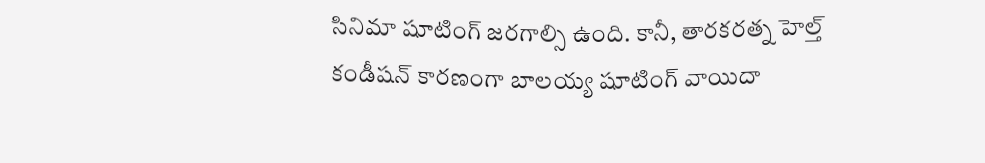సినిమా షూటింగ్ జరగాల్సి ఉంది. కానీ, తారకరత్న హెల్త్ కండీషన్ కారణంగా బాలయ్య షూటింగ్ వాయిదా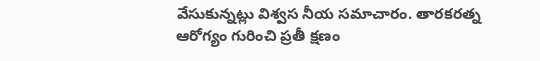వేసుకున్నట్లు విశ్వస నీయ సమాచారం. తారకరత్న ఆరోగ్యం గురించి ప్రతీ క్షణం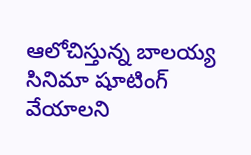ఆలోచిస్తున్న బాలయ్య సినిమా షూటింగ్ వేయాలని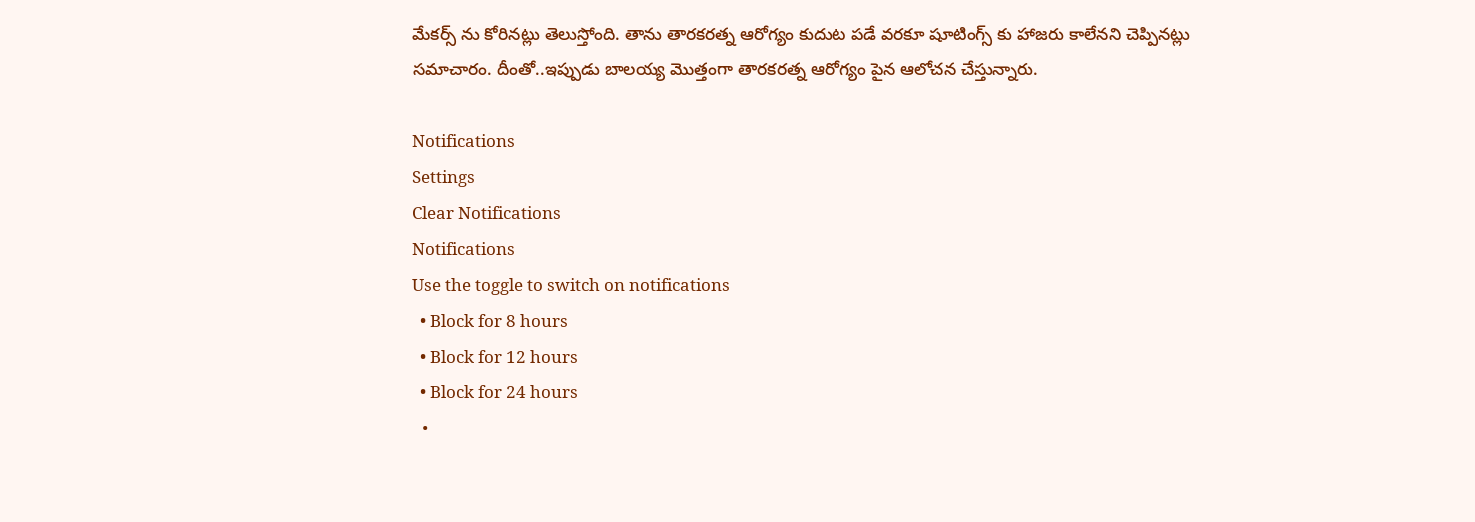మేకర్స్ ను కోరినట్లు తెలుస్తోంది. తాను తారకరత్న ఆరోగ్యం కుదుట పడే వరకూ షూటింగ్స్ కు హాజరు కాలేనని చెప్పినట్లు సమాచారం. దీంతో..ఇప్పుడు బాలయ్య మొత్తంగా తారకరత్న ఆరోగ్యం పైన ఆలోచన చేస్తున్నారు.

Notifications
Settings
Clear Notifications
Notifications
Use the toggle to switch on notifications
  • Block for 8 hours
  • Block for 12 hours
  • Block for 24 hours
  •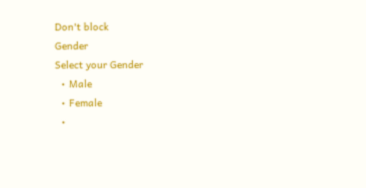Don't block
Gender
Select your Gender
  • Male
  • Female
  •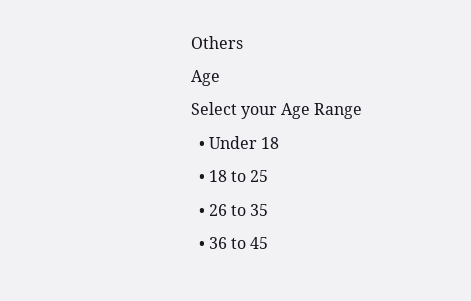Others
Age
Select your Age Range
  • Under 18
  • 18 to 25
  • 26 to 35
  • 36 to 45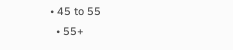• 45 to 55
  • 55+